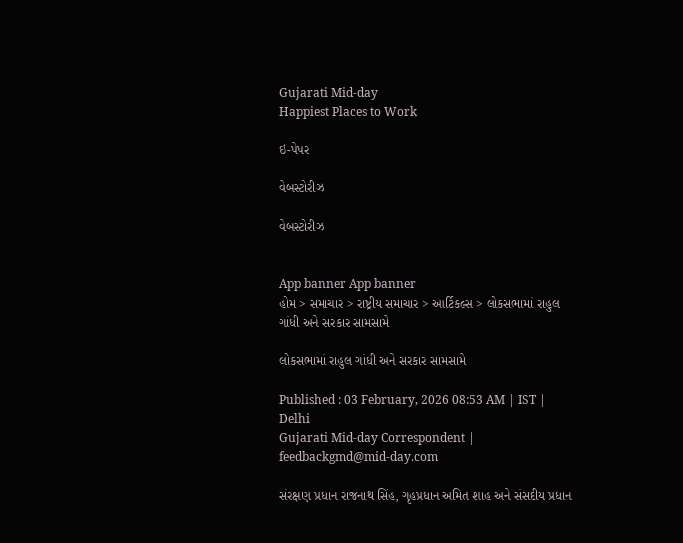Gujarati Mid-day
Happiest Places to Work

ઇ-પેપર

વેબસ્ટોરીઝ

વેબસ્ટોરીઝ


App banner App banner
હોમ > સમાચાર > રાષ્ટ્રીય સમાચાર > આર્ટિકલ્સ > લોકસભામાં રાહુલ ગાંધી અને સરકાર સામસામે

લોકસભામાં રાહુલ ગાંધી અને સરકાર સામસામે

Published : 03 February, 2026 08:53 AM | IST | Delhi
Gujarati Mid-day Correspondent | feedbackgmd@mid-day.com

સંરક્ષણ પ્રધાન રાજનાથ સિંહ, ગૃહપ્રધાન અમિત શાહ અને સંસદીય પ્રધાન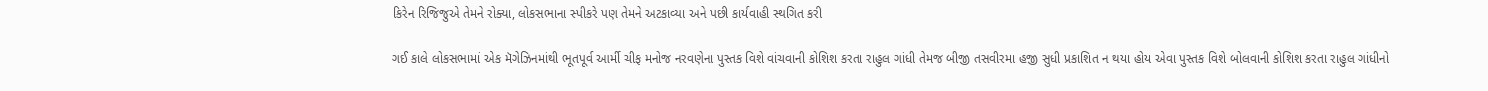કિરેન રિજિજુએ તેમને રોક્યા, લોકસભાના સ્પીકરે પણ તેમને અટકાવ્યા અને પછી કાર્યવાહી સ્થગિત કરી

ગઈ કાલે લોકસભામાં એક મૅગેઝિનમાંથી ભૂતપૂર્વ આર્મી ચીફ મનોજ નરવણેના પુસ્તક વિશે વાંચવાની કોશિશ કરતા રાહુલ ગાંધી તેમજ બીજી તસવીરમા હજી સુધી પ્રકાશિત ન થયા હોય એવા પુસ્તક વિશે બોલવાની કોશિશ કરતા રાહુલ ગાંધીનો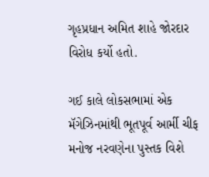ગૃહપ્રધાન અમિત શાહે જોરદાર વિરોધ કર્યો હતો.

ગઈ કાલે લોકસભામાં એક મૅગેઝિનમાંથી ભૂતપૂર્વ આર્મી ચીફ મનોજ નરવણેના પુસ્તક વિશે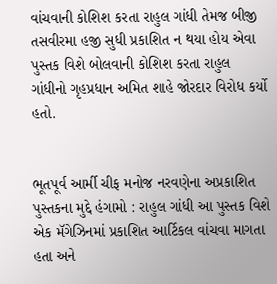વાંચવાની કોશિશ કરતા રાહુલ ગાંધી તેમજ બીજી તસવીરમા હજી સુધી પ્રકાશિત ન થયા હોય એવા પુસ્તક વિશે બોલવાની કોશિશ કરતા રાહુલ ગાંધીનો ગૃહપ્રધાન અમિત શાહે જોરદાર વિરોધ કર્યો હતો.


ભૂતપૂર્વ આર્મી ચીફ મનોજ નરવણેના અપ્રકાશિત પુસ્તકના મુદ્દે હંગામો : રાહુલ ગાંધી આ પુસ્તક વિશે એક મૅગેઝિનમાં પ્રકાશિત આર્ટિકલ વાંચવા માગતા હતા અને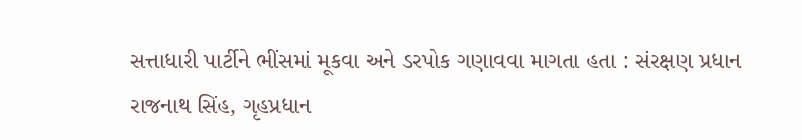સત્તાધારી પાર્ટીને ભીંસમાં મૂકવા અને ડરપોક ગણાવવા માગતા હતા : સંરક્ષણ પ્રધાન રાજનાથ સિંહ, ગૃહપ્રધાન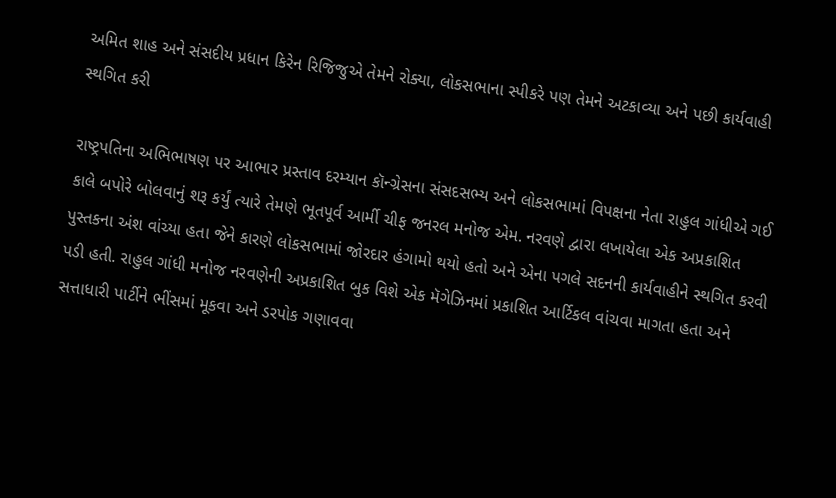અમિત શાહ અને સંસદીય પ્રધાન કિરેન રિજિજુએ તેમને રોક્યા, લોકસભાના સ્પીકરે પણ તેમને અટકાવ્યા અને પછી કાર્યવાહી સ્થગિત કરી

રાષ્ટ્રપતિના અભિભાષણ પર આભાર પ્રસ્તાવ દરમ્યાન કૉન્ગ્રેસના સંસદસભ્ય અને લોકસભામાં વિપક્ષના નેતા રાહુલ ગાંધીએ ગઈ કાલે બપોરે બોલવાનું શરૂ કર્યું ત્યારે તેમણે ભૂતપૂર્વ આર્મી ચીફ જનરલ મનોજ એમ. નરવણે દ્વારા લખાયેલા એક અપ્રકાશિત પુસ્તકના અંશ વાંચ્યા હતા જેને કારણે લોકસભામાં જોરદાર હંગામો થયો હતો અને એના પગલે સદનની કાર્યવાહીને સ્થગિત કરવી પડી હતી. રાહુલ ગાંધી મનોજ નરવણેની અપ્રકાશિત બુક વિશે એક મૅગેઝિનમાં પ્રકાશિત આર્ટિકલ વાંચવા માગતા હતા અને સત્તાધારી પાર્ટીને ભીંસમાં મૂકવા અને ડરપોક ગણાવવા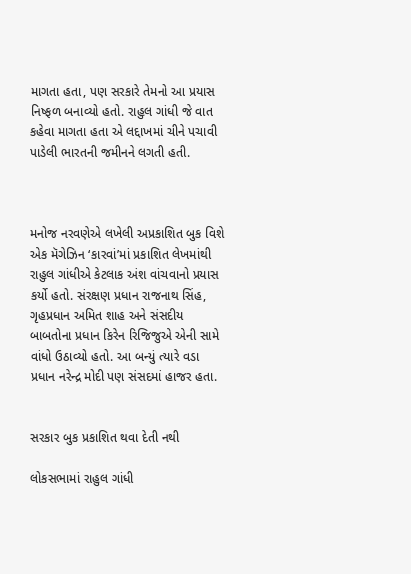માગતા હતા, પણ સરકારે તેમનો આ પ્રયાસ નિષ્ફળ બનાવ્યો હતો. રાહુલ ગાંધી જે વાત કહેવા માગતા હતા એ લદ્દાખમાં ચીને પચાવી પાડેલી ભારતની જમીનને લગતી હતી.



મનોજ નરવણેએ લખેલી અપ્રકાશિત બુક વિશે એક મૅગેઝ‌િન ‘કારવાં’માં પ્રકાશિત લેખમાંથી રાહુલ ગાંધીએ કેટલાક અંશ વાંચવાનો પ્રયાસ કર્યો હતો. સંરક્ષણ પ્રધાન રાજનાથ સિંહ, ગૃહપ્રધાન અમિત શાહ અને સંસદીય બાબતોના પ્રધાન કિરેન રિજિજુએ એની સામે વાંધો ઉઠાવ્યો હતો. આ બન્યું ત્યારે વડા પ્રધાન નરેન્દ્ર મોદી પણ સંસદમાં હાજર હતા.


સરકાર બુક પ્રકાશિત થવા દેતી નથી

લોકસભામાં રાહુલ ગાંધી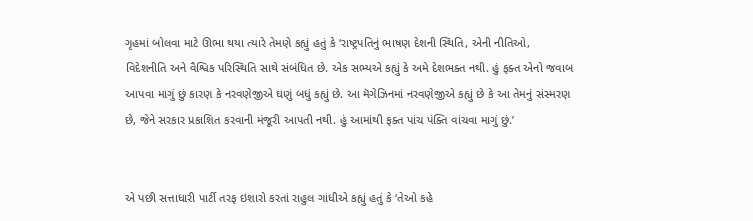ગૃહમાં બોલવા માટે ઊભા થયા ત્યારે તેમણે કહ્યું હતું કે ‘રાષ્ટ્રપતિનું ભાષણ દેશની સ્થિતિ, એની નીતિઓ, વિદેશનીતિ અને વૈશ્વિક પરિસ્થિતિ સાથે સંબંધિત છે. એક સભ્યએ કહ્યું કે અમે દેશભક્ત નથી. હું ફક્ત એનો જવાબ આપવા માગું છું કારણ કે નરવણેજીએ ઘણું બધું કહ્યું છે. આ મૅગેઝિનમાં નરવણેજીએ કહ્યું છે કે આ તેમનું સંસ્મરણ છે, જેને સરકાર પ્રકાશિત કરવાની મંજૂરી આપતી નથી. હું આમાંથી ફક્ત પાંચ પંક્તિ વાંચવા માગું છું.’


એ પછી સત્તાધારી પાર્ટી તરફ ઇશારો કરતાં રાહુલ ગાંધીએ કહ્યું હતું કે ‘તેઓ કહે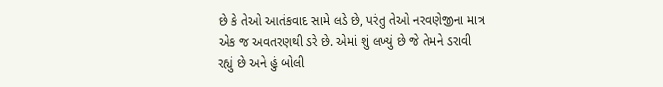છે કે તેઓ આતંકવાદ સામે લડે છે, પરંતુ તેઓ નરવણેજીના માત્ર એક જ અવતરણથી ડરે છે. એમાં શું લખ્યું છે જે તેમને ડરાવી રહ્યું છે અને હું બોલી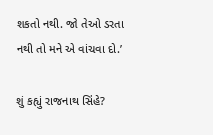શકતો નથી. જો તેઓ ડરતા નથી તો મને એ વાંચવા દો.’

શું કહ્યું રાજનાથ સિંહે?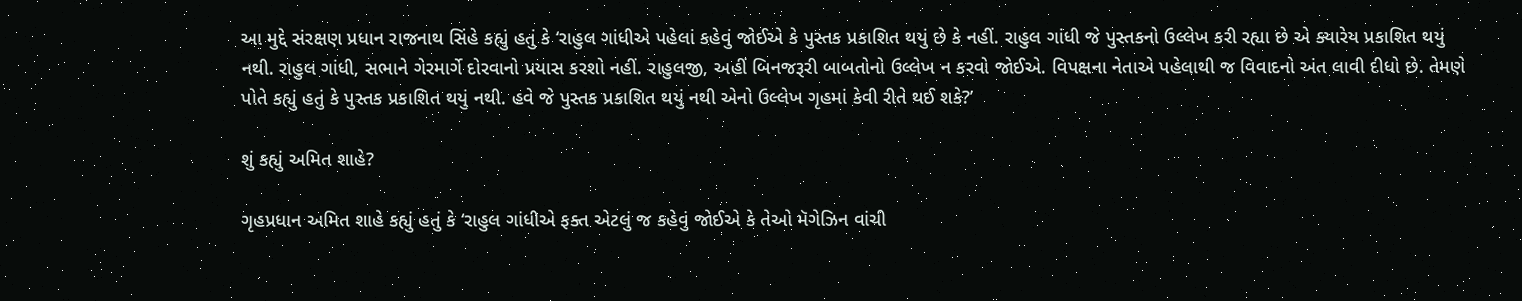આ મુદ્દે સંરક્ષણ પ્રધાન રાજનાથ સિંહે કહ્યું હતું કે ‘રાહુલ ગાંધીએ પહેલાં કહેવું જોઈએ કે પુસ્તક પ્રકાશિત થયું છે કે નહીં. રાહુલ ગાંધી જે પુસ્તકનો ઉલ્લેખ કરી રહ્યા છે એ ક્યારેય પ્રકાશિત થયું નથી. રાહુલ ગાંધી, સભાને ગેરમાર્ગે દોરવાનો પ્રયાસ કરશો નહીં. રાહુલજી, અહીં બિનજરૂરી બાબતોનો ઉલ્લેખ ન કરવો જોઈએ. વિપક્ષના નેતાએ પહેલાથી જ વિવાદનો અંત લાવી દીધો છે. તેમણે પોતે કહ્યું હતું કે પુસ્તક પ્રકાશિત થયું નથી. હવે જે પુસ્તક પ્રકાશિત થયું નથી એનો ઉલ્લેખ ગૃહમાં કેવી રીતે થઈ શકે?’

શું કહ્યું અમિત શાહે?

ગૃહપ્રધાન અમિત શાહે કહ્યું હતું કે ‘રાહુલ ગાંધીએ ફક્ત એટલું જ કહેવું જોઈએ કે તેઓ મૅગેઝિન વાંચી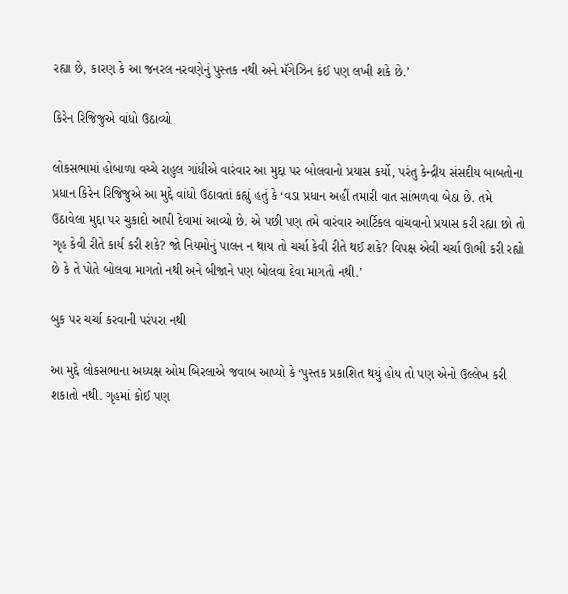રહ્યા છે, કારણ કે આ જનરલ નરવણેનું પુસ્તક નથી અને મૅગેઝિન કંઈ પણ લખી શકે છે.’

કિરેન રિજિજુએ વાંધો ઉઠાવ્યો

લોકસભામાં હોબાળા વચ્ચે રાહુલ ગાંધીએ વારંવાર આ મુદ્દા પર બોલવાનો પ્રયાસ કર્યો, પરંતુ કેન્દ્રીય સંસદીય બાબતોના પ્રધાન કિરેન રિજિજુએ આ મુદ્દે વાંધો ઉઠાવતાં કહ્યું હતું કે ‘વડા પ્રધાન અહીં તમારી વાત સાંભળવા બેઠા છે. તમે ઉઠાવેલા મુદ્દા પર ચુકાદો આપી દેવામાં આવ્યો છે. એ પછી પણ તમે વારંવાર આર્ટિકલ વાંચવાનો પ્રયાસ કરી રહ્યા છો તો ગૃહ કેવી રીતે કાર્ય કરી શકે? જો નિયમોનું પાલન ન થાય તો ચર્ચા કેવી રીતે થઈ શકે? વિપક્ષ એવી ચર્ચા ઊભી કરી રહ્યો છે કે તે પોતે બોલવા માગતો નથી અને બીજાને પણ બોલવા દેવા માગતો નથી.’

બુક પર ચર્ચા કરવાની પરંપરા નથી

આ મુદ્દે લોકસભાના અધ્યક્ષ ઓમ બિરલાએ જવાબ આપ્યો કે ‘પુસ્તક પ્રકાશિત થયું હોય તો પણ એનો ઉલ્લેખ કરી શકાતો નથી. ગૃહમાં કોઈ પણ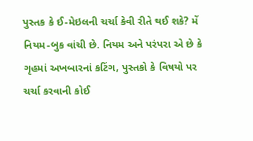પુસ્તક કે ઈ-મેઇલની ચર્ચા કેવી રીતે થઈ શકે? મેં નિયમ-બુક વાંચી છે. નિયમ અને પરંપરા એ છે કે ગૃહમાં અખબારનાં કટિંગ, પુસ્તકો કે વિષયો પર ચર્ચા કરવાની કોઈ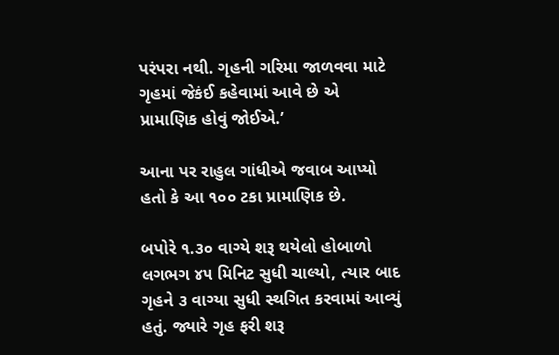પરંપરા નથી. ગૃહની ગરિમા જાળવવા માટે ગૃહમાં જેકંઈ કહેવામાં આવે છે એ પ્રામાણિક હોવું જોઈએ.’

આના પર રાહુલ ગાંધીએ જવાબ આપ્યો હતો કે આ ૧૦૦ ટકા પ્રામાણિક છે.

બપોરે ૧.૩૦ વાગ્યે શરૂ થયેલો હોબાળો લગભગ ૪૫ મિનિટ સુધી ચાલ્યો, ત્યાર બાદ ગૃહને ૩ વાગ્યા સુધી સ્થગિત કરવામાં આવ્યું હતું. જ્યારે ગૃહ ફરી શરૂ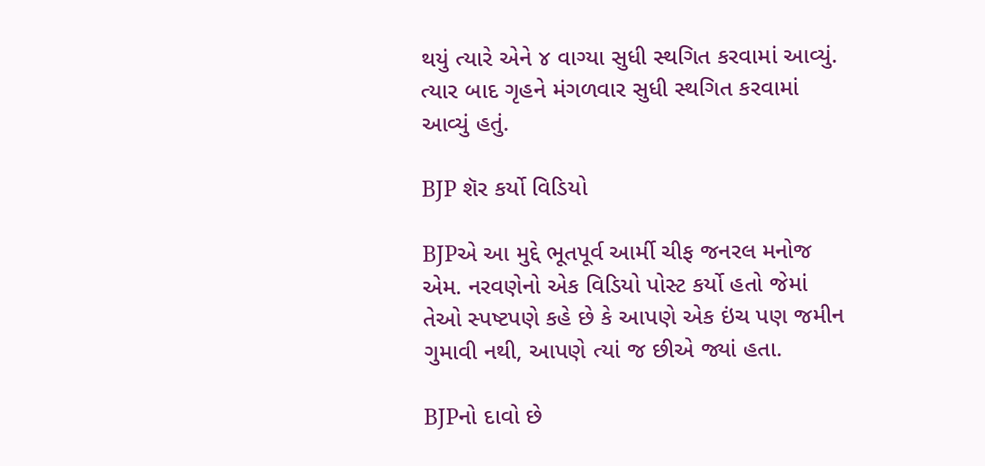થયું ત્યારે એને ૪ વાગ્યા સુધી સ્થગિત કરવામાં આવ્યું. ત્યાર બાદ ગૃહને મંગળવાર સુધી સ્થગિત કરવામાં આવ્યું હતું.

BJP શૅર કર્યો વિડિયો

BJPએ આ મુદ્દે ભૂતપૂર્વ આર્મી ચીફ જનરલ મનોજ એમ. નરવણેનો એક વિડિયો પોસ્ટ કર્યો હતો જેમાં તેઓ સ્પષ્ટપણે કહે છે કે આપણે એક ઇંચ પણ જમીન ગુમાવી નથી, આપણે ત્યાં જ છીએ જ્યાં હતા.

BJPનો દાવો છે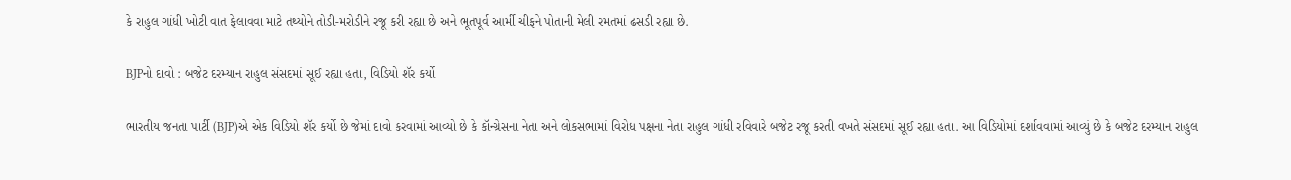કે રાહુલ ગાંધી ખોટી વાત ફેલાવવા માટે તથ્યોને તોડી-મરોડીને રજૂ કરી રહ્યા છે અને ભૂતપૂર્વ આર્મી ચીફને પોતાની મેલી રમતમાં ઢસડી રહ્યા છે.

BJPનો દાવો : બજેટ દરમ્યાન રાહુલ સંસદમાં સૂઈ રહ્યા હતા, વિડિયો શૅર કર્યો

ભારતીય જનતા પાર્ટી (BJP)એ એક વિડિયો શૅર કર્યો છે જેમાં દાવો કરવામાં આવ્યો છે કે કૉન્ગ્રેસના નેતા અને લોકસભામાં વિરોધ પક્ષના નેતા રાહુલ ગાંધી રવિવારે બજેટ રજૂ કરતી વખતે સંસદમાં સૂઈ રહ્યા હતા. આ વિડિયોમાં દર્શાવવામાં આવ્યું છે કે બજેટ દરમ્યાન રાહુલ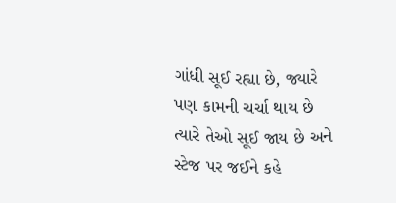ગાંધી સૂઈ રહ્યા છે, જ્યારે પણ કામની ચર્ચા થાય છે ત્યારે તેઓ સૂઈ જાય છે અને સ્ટેજ પર જઈને કહે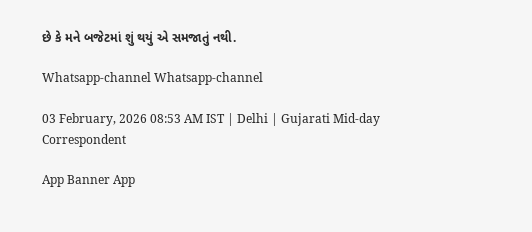છે કે મને બજેટમાં શું થયું એ સમજાતું નથી.

Whatsapp-channel Whatsapp-channel

03 February, 2026 08:53 AM IST | Delhi | Gujarati Mid-day Correspondent

App Banner App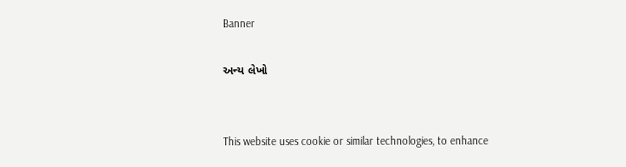Banner

અન્ય લેખો


This website uses cookie or similar technologies, to enhance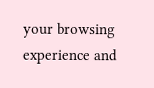your browsing experience and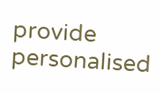provide personalised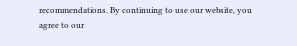recommendations. By continuing to use our website, you agree to our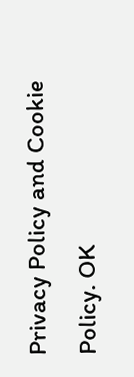Privacy Policy and Cookie Policy. OK